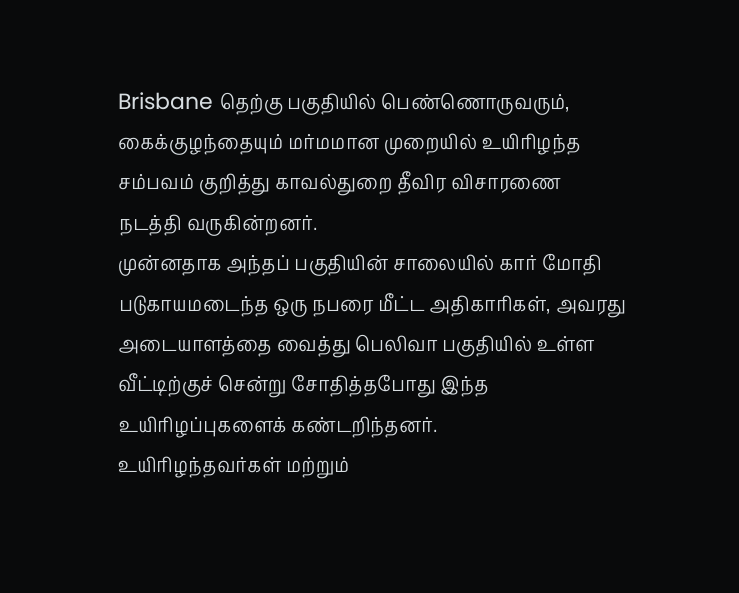Brisbane தெற்கு பகுதியில் பெண்ணொருவரும், கைக்குழந்தையும் மர்மமான முறையில் உயிரிழந்த சம்பவம் குறித்து காவல்துறை தீவிர விசாரணை நடத்தி வருகின்றனர்.
முன்னதாக அந்தப் பகுதியின் சாலையில் கார் மோதி படுகாயமடைந்த ஒரு நபரை மீட்ட அதிகாரிகள், அவரது அடையாளத்தை வைத்து பெலிவா பகுதியில் உள்ள வீட்டிற்குச் சென்று சோதித்தபோது இந்த உயிரிழப்புகளைக் கண்டறிந்தனர்.
உயிரிழந்தவர்கள் மற்றும்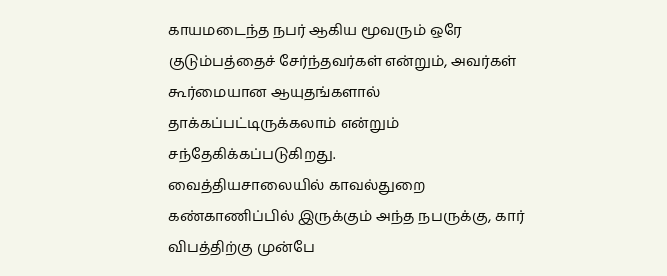காயமடைந்த நபர் ஆகிய மூவரும் ஒரே குடும்பத்தைச் சேர்ந்தவர்கள் என்றும், அவர்கள் கூர்மையான ஆயுதங்களால் தாக்கப்பட்டிருக்கலாம் என்றும் சந்தேகிக்கப்படுகிறது.
வைத்தியசாலையில் காவல்துறை கண்காணிப்பில் இருக்கும் அந்த நபருக்கு, கார் விபத்திற்கு முன்பே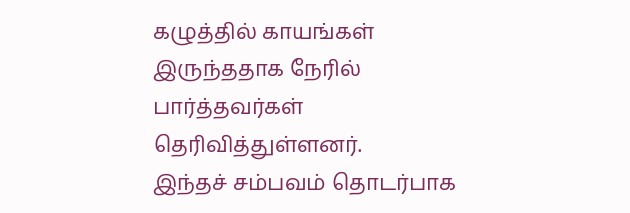கழுத்தில் காயங்கள் இருந்ததாக நேரில் பார்த்தவர்கள் தெரிவித்துள்ளனர்.
இந்தச் சம்பவம் தொடர்பாக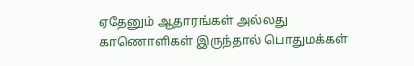ஏதேனும் ஆதாரங்கள் அல்லது காணொளிகள் இருந்தால் பொதுமக்கள்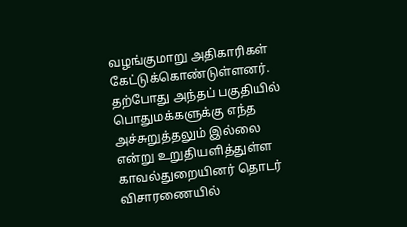வழங்குமாறு அதிகாரிகள் கேட்டுக்கொண்டுள்ளனர். தற்போது அந்தப் பகுதியில் பொதுமக்களுக்கு எந்த அச்சுறுத்தலும் இல்லை என்று உறுதியளித்துள்ள காவல்துறையினர் தொடர் விசாரணையில்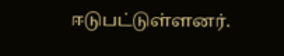ஈடுபட்டுள்ளனர்.